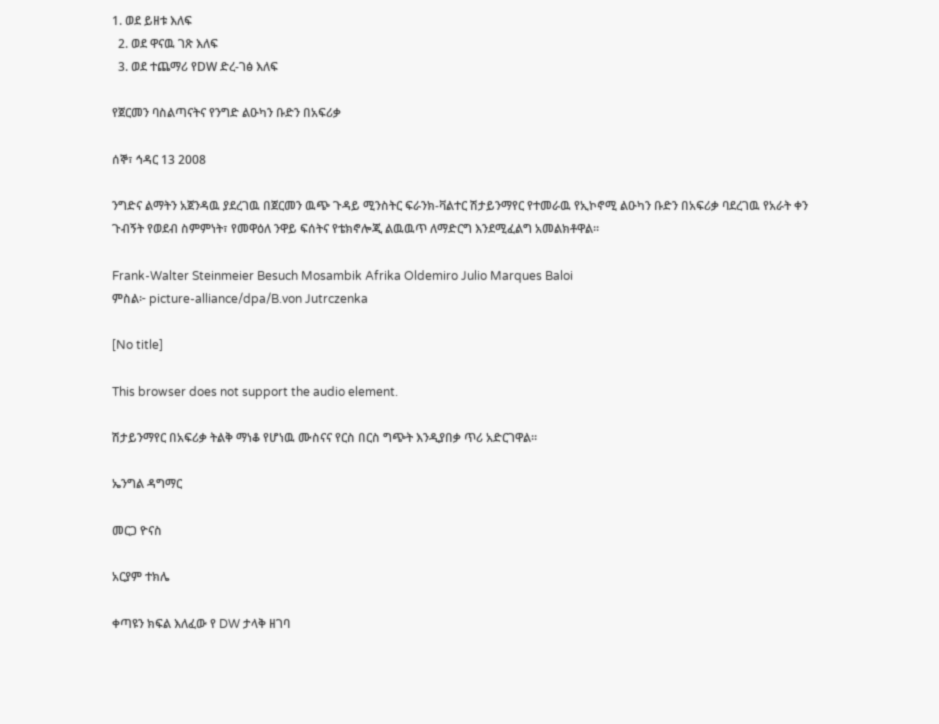1. ወደ ይዘቱ እለፍ
  2. ወደ ዋናዉ ገጽ እለፍ
  3. ወደ ተጨማሪ የDW ድረ-ገፅ እለፍ

የጀርመን ባስልጣናትና የንግድ ልዑካን ቡድን በአፍሪቃ

ሰኞ፣ ኅዳር 13 2008

ንግድና ልማትን አጀንዳዉ ያደረገዉ በጀርመን ዉጭ ጉዳይ ሚንስትር ፍራንክ-ቫልተር ሽታይንማየር የተመራዉ የኢኮኖሚ ልዑካን ቡድን በአፍሪቃ ባደረገዉ የአራት ቀን ጉብኝት የወደብ ስምምነት፣ የመዋዕለ ንዋይ ፍሰትና የቴክኖሎጂ ልዉዉጥ ለማድርግ እንደሚፈልግ አመልክቶዋል።

Frank-Walter Steinmeier Besuch Mosambik Afrika Oldemiro Julio Marques Baloi
ምስል፦ picture-alliance/dpa/B.von Jutrczenka

[No title]

This browser does not support the audio element.

ሽታይንማየር በአፍሪቃ ትልቅ ማነቆ የሆነዉ ሙስናና የርስ በርስ ግጭት እንዲያበቃ ጥሪ አድርገዋል።

ኤንግል ዳግማር

መርጋ ዮናስ

አርያም ተክሌ

ቀጣዩን ክፍል እለፈው የ DW ታላቅ ዘገባ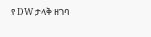የ DW ታላቅ ዘገባ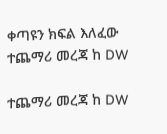ቀጣዩን ክፍል እለፈው ተጨማሪ መረጃ ከ DW

ተጨማሪ መረጃ ከ DW